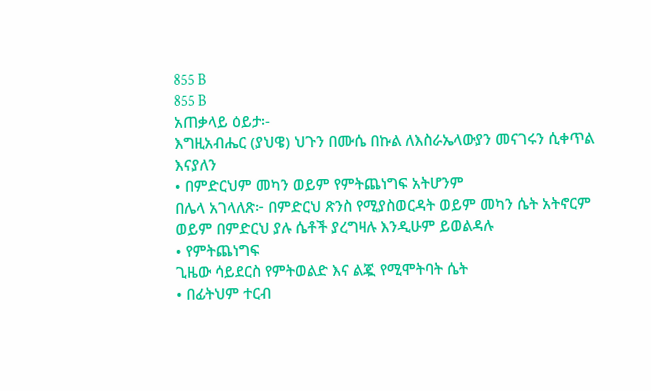855 B
855 B
አጠቃላይ ዕይታ፡-
እግዚአብሔር (ያህዌ) ህጉን በሙሴ በኩል ለእስራኤላውያን መናገሩን ሲቀጥል እናያለን
• በምድርህም መካን ወይም የምትጨነግፍ አትሆንም
በሌላ አገላለጽ፦ በምድርህ ጽንስ የሚያስወርዳት ወይም መካን ሴት አትኖርም ወይም በምድርህ ያሉ ሴቶች ያረግዛሉ እንዲሁም ይወልዳሉ
• የምትጨነግፍ
ጊዜው ሳይደርስ የምትወልድ እና ልጇ የሚሞትባት ሴት
• በፊትህም ተርብ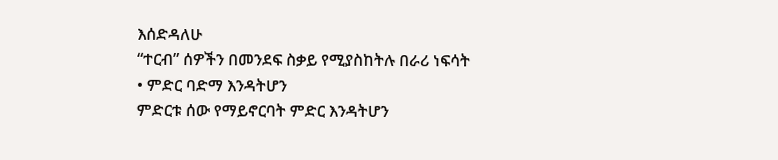እሰድዳለሁ
“ተርብ” ሰዎችን በመንደፍ ስቃይ የሚያስከትሉ በራሪ ነፍሳት
• ምድር ባድማ እንዳትሆን
ምድርቱ ሰው የማይኖርባት ምድር እንዳትሆን